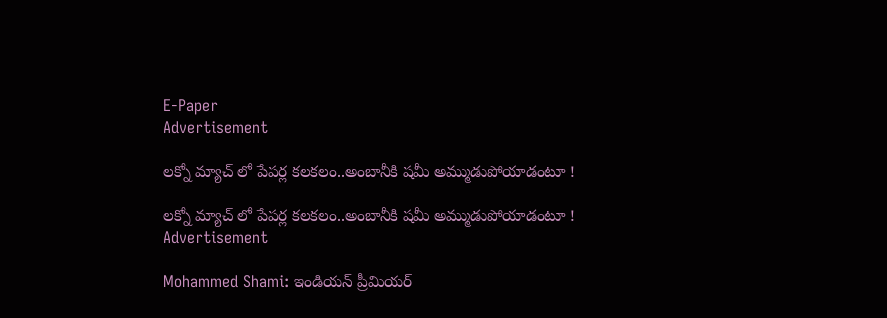E-Paper
Advertisement

ల‌క్నో మ్యాచ్ లో పేప‌ర్ల క‌ల‌క‌లం..అంబానీకి ష‌మీ అమ్ముడుపోయాడంటూ !

ల‌క్నో మ్యాచ్ లో పేప‌ర్ల క‌ల‌క‌లం..అంబానీకి ష‌మీ అమ్ముడుపోయాడంటూ !
Advertisement

Mohammed Shami: ఇండియన్ ప్రీమియర్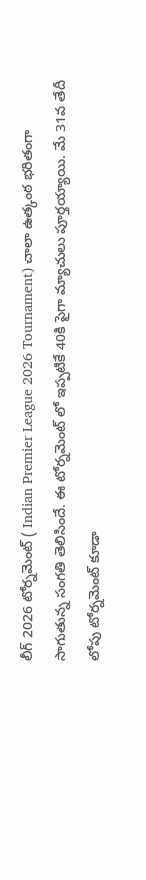లీగ్ 2026 టోర్నమెంట్ ( Indian Premier League 2026 Tournament) చాలా ఉత్కంఠ భరితంగా సాగుతున్న సంగతి తెలిసిందే. ఈ టోర్నమెంట్ లో ఇప్పటికే 40కి పైగా మ్యాచులు పూర్తయ్యాయి. మే 31వ తేదీ లోపు టోర్నమెంట్ కూడా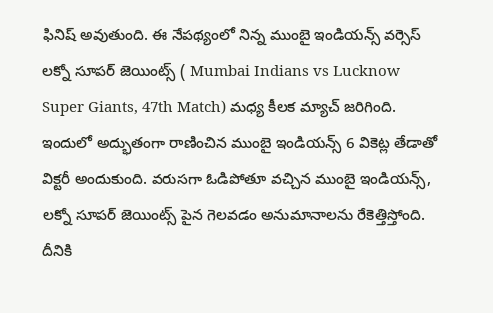ఫినిష్ అవుతుంది. ఈ నేపథ్యంలో నిన్న ముంబై ఇండియన్స్ వర్సెస్ లక్నో సూపర్ జెయింట్స్ ( Mumbai Indians vs Lucknow Super Giants, 47th Match) మధ్య కీలక మ్యాచ్ జరిగింది. ఇందులో అద్భుతంగా రాణించిన ముంబై ఇండియన్స్ 6 వికెట్ల తేడాతో విక్టరీ అందుకుంది. వరుసగా ఓడిపోతూ వచ్చిన ముంబై ఇండియన్స్, లక్నో సూప‌ర్ జెయింట్స్‌ పైన గెలవడం అనుమానాలను రేకెత్తిస్తోంది. దీనికి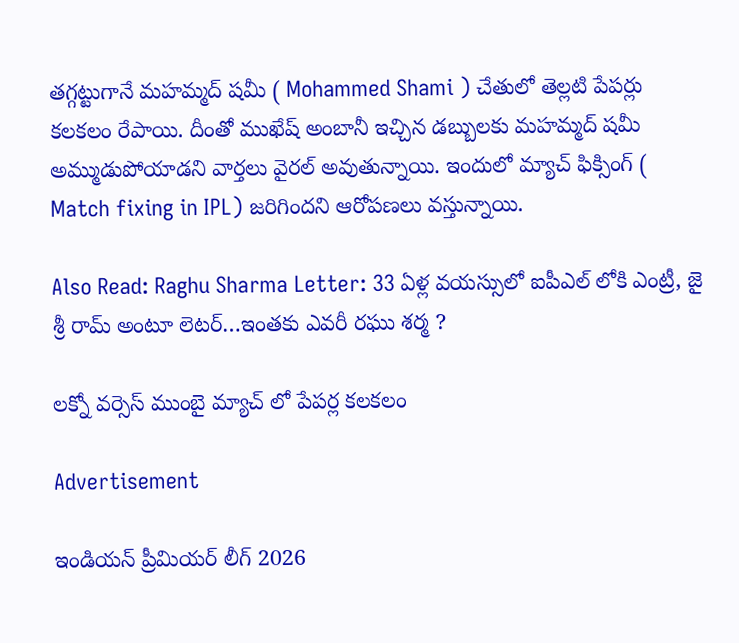తగ్గట్టుగానే మహమ్మద్ షమీ ( Mohammed Shami ) చేతులో తెల్లటి పేపర్లు కలకలం రేపాయి. దీంతో ముఖేష్ అంబానీ ఇచ్చిన డబ్బులకు మహమ్మద్ షమీ అమ్ముడుపోయాడని వార్తలు వైరల్ అవుతున్నాయి. ఇందులో మ్యాచ్ ఫిక్సింగ్ ( Match fixing in IPL) జరిగిందని ఆరోపణలు వస్తున్నాయి.

Also Read: Raghu Sharma Letter: 33 ఏళ్ల వ‌య‌స్సులో ఐపీఎల్ లోకి ఎంట్రీ, జై శ్రీ రామ్ అంటూ లెట‌ర్‌…ఇంత‌కు ఎవ‌రీ రఘు శర్మ ?

లక్నో వర్సెస్ ముంబై మ్యాచ్ లో పేపర్ల కలకలం

Advertisement

ఇండియన్ ప్రీమియర్ లీగ్ 2026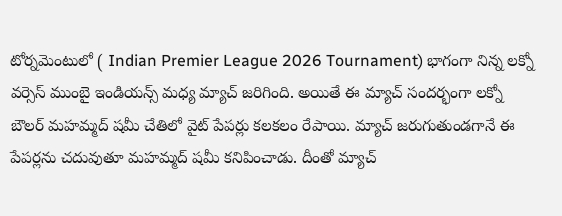టోర్నమెంటులో ( Indian Premier League 2026 Tournament) భాగంగా నిన్న లక్నో వర్సెస్ ముంబై ఇండియన్స్ మధ్య మ్యాచ్ జరిగింది. అయితే ఈ మ్యాచ్ సందర్భంగా లక్నో బౌలర్ మహమ్మద్ షమీ చేతిలో వైట్ పేపర్లు కలకలం రేపాయి. మ్యాచ్ జరుగుతుండగానే ఈ పేపర్లను చదువుతూ మహమ్మద్ షమీ కనిపించాడు. దీంతో మ్యాచ్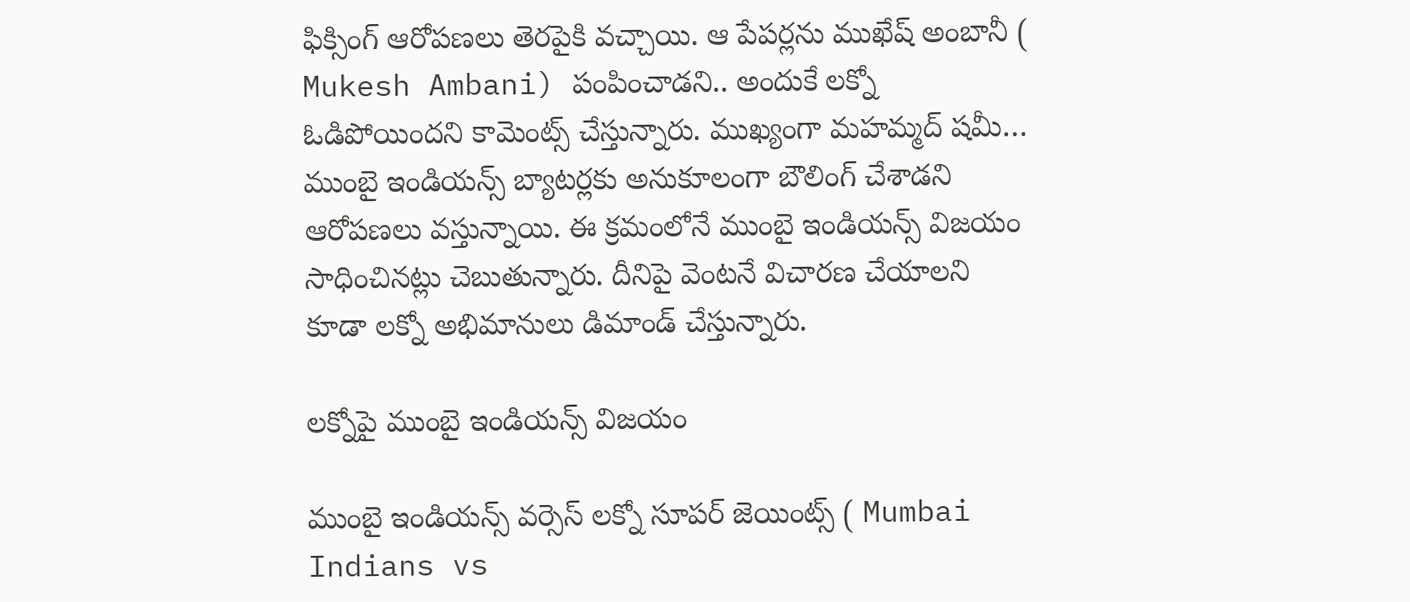ఫిక్సింగ్ ఆరోపణలు తెరపైకి వచ్చాయి. ఆ పేపర్లను ముఖేష్ అంబానీ ( Mukesh Ambani) పంపించాడని.. అందుకే లక్నో ఓడిపోయిందని కామెంట్స్ చేస్తున్నారు. ముఖ్యంగా మహమ్మద్ షమీ… ముంబై ఇండియన్స్ బ్యాటర్లకు అనుకూలంగా బౌలింగ్ చేశాడని ఆరోపణలు వస్తున్నాయి. ఈ క్రమంలోనే ముంబై ఇండియన్స్ విజయం సాధించినట్లు చెబుతున్నారు. దీనిపై వెంటనే విచారణ చేయాలని కూడా లక్నో అభిమానులు డిమాండ్ చేస్తున్నారు.

లక్నోపై ముంబై ఇండియన్స్ విజయం

ముంబై ఇండియన్స్ వర్సెస్ లక్నో సూప‌ర్ జెయింట్స్‌ ( Mumbai Indians vs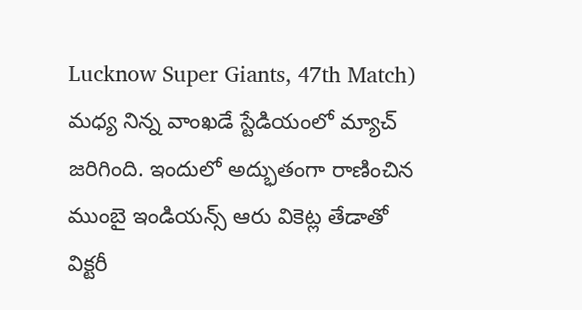Lucknow Super Giants, 47th Match) మధ్య నిన్న వాంఖడే స్టేడియంలో మ్యాచ్ జరిగింది. ఇందులో అద్భుతంగా రాణించిన ముంబై ఇండియన్స్ ఆరు వికెట్ల తేడాతో విక్టరీ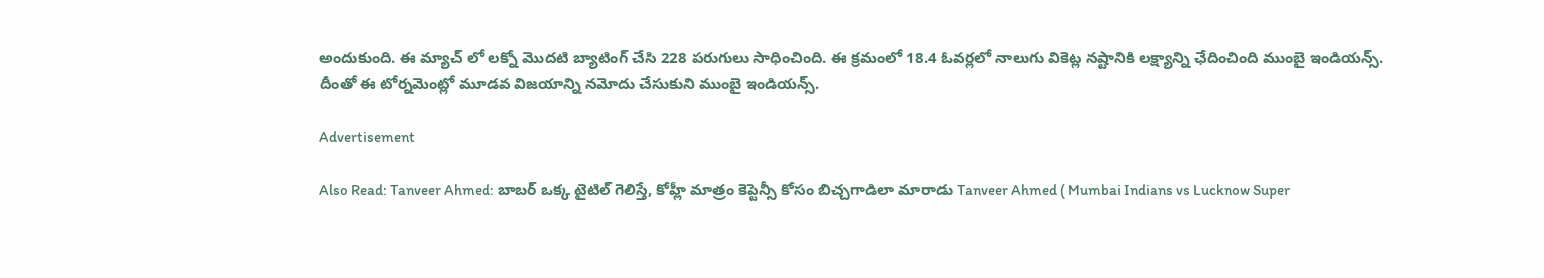అందుకుంది. ఈ మ్యాచ్ లో లక్నో మొదటి బ్యాటింగ్ చేసి 228 పరుగులు సాధించింది. ఈ క్రమంలో 18.4 ఓవర్లలో నాలుగు వికెట్ల నష్టానికి లక్ష్యాన్ని ఛేదించింది ముంబై ఇండియన్స్. దీంతో ఈ టోర్నమెంట్లో మూడవ విజయాన్ని నమోదు చేసుకుని ముంబై ఇండియన్స్.

Advertisement

Also Read: Tanveer Ahmed: బాబ‌ర్ ఒక్క‌ టైటిల్ గెలిస్తే, కోహ్లీ మాత్రం కెప్టెన్సీ కోసం బిచ్చగాడిలా మారాడు Tanveer Ahmed ( Mumbai Indians vs Lucknow Super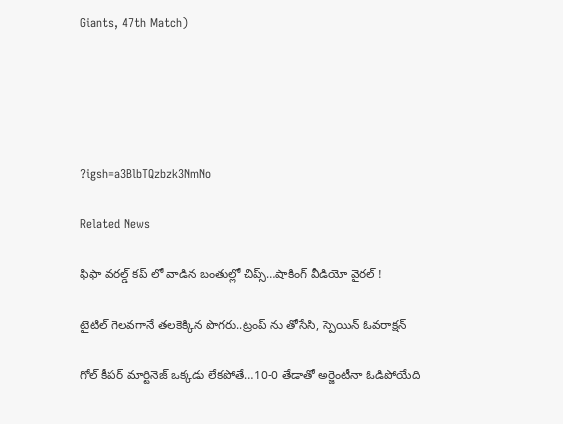Giants, 47th Match)





?igsh=a3BlbTQzbzk3NmNo

Related News

ఫిఫా వ‌ర‌ల్డ్ క‌ప్ లో వాడిన‌ బంతుల్లో చిప్స్…షాకింగ్ వీడియో వైర‌ల్ !

టైటిల్ గెల‌వ‌గానే త‌ల‌కెక్కిన పొగ‌రు..ట్రంప్ ను తోసేసి, స్పెయిన్ ఓవ‌రాక్ష‌న్‌

గోల్ కీపర్ మార్టినెజ్ ఒక్క‌డు లేక‌పోతే…10-0 తేడాతో అర్జెంటీనా ఓడిపోయేది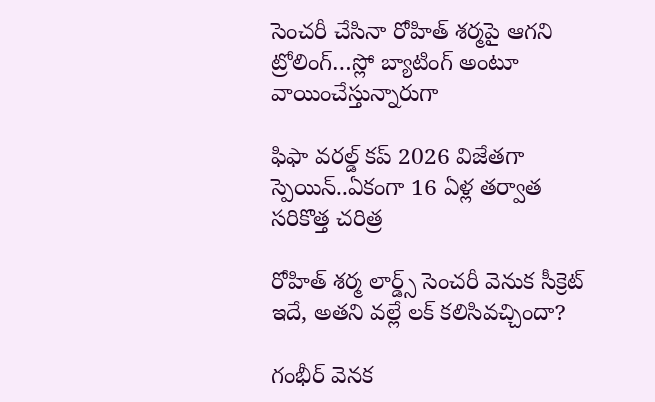సెంచ‌రీ చేసినా రోహిత్ శ‌ర్మ‌పై ఆగ‌ని ట్రోలింగ్…స్లో బ్యాటింగ్ అంటూ వాయించేస్తున్నారుగా

ఫిఫా వ‌ర‌ల్డ్ క‌ప్ 2026 విజేతగా స్పెయిన్‌..ఏకంగా 16 ఏళ్ల త‌ర్వాత స‌రికొత్త చ‌రిత్ర‌

రోహిత్ శ‌ర్మ లార్డ్స్ సెంచ‌రీ వెనుక సీక్రెట్ ఇదే, అత‌ని వ‌ల్లే ల‌క్ క‌లిసివ‌చ్చిందా?

గంభీర్ వెనక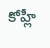కోహ్లీ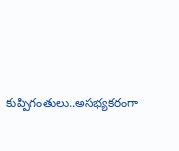కుప్పిగంతులు..అస‌భ్యక‌రంగా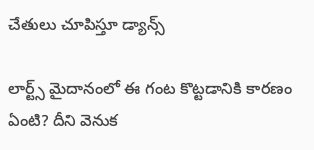చేతులు చూపిస్తూ డ్యాన్స్

లార్ట్స్ మైదానంలో ఈ గంట కొట్ట‌డానికి కార‌ణం ఏంటి? దీని వెనుక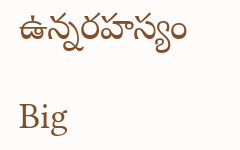ఉన్న‌ర‌హ‌స్యం

Big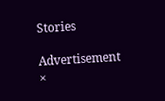Stories

Advertisement
×